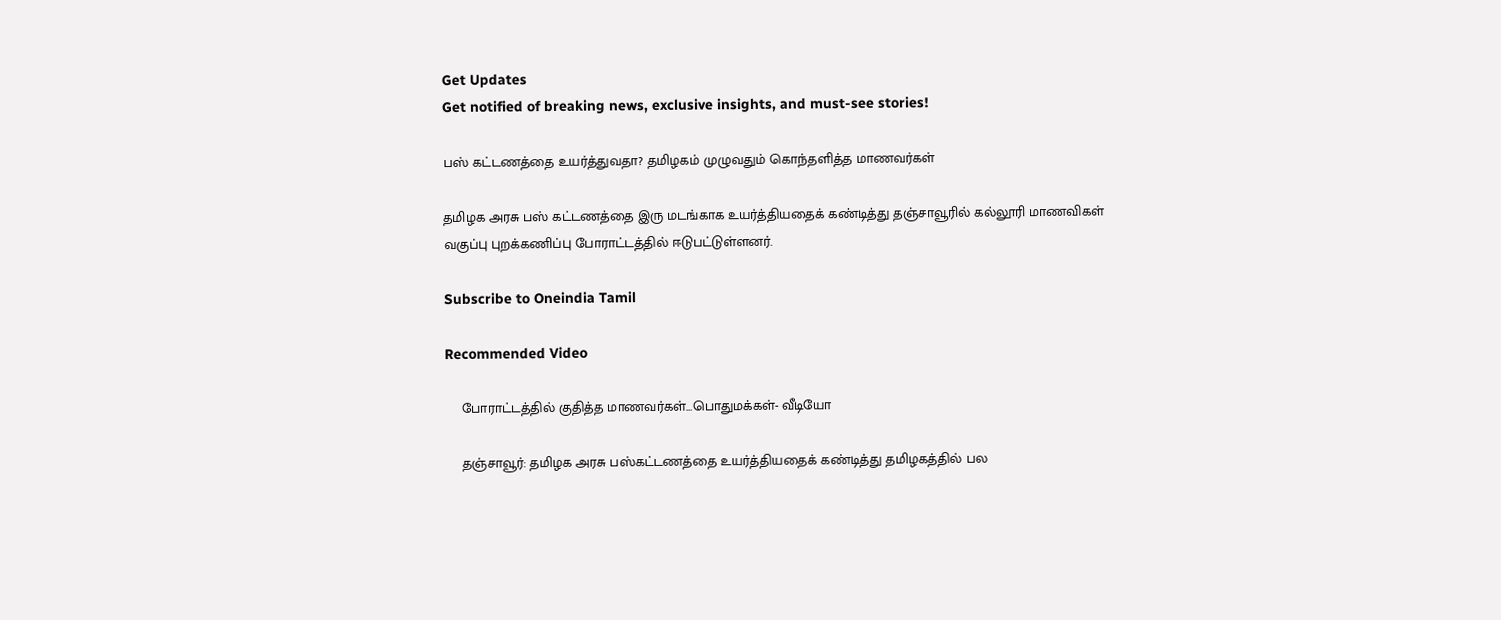Get Updates
Get notified of breaking news, exclusive insights, and must-see stories!

பஸ் கட்டணத்தை உயர்த்துவதா? தமிழகம் முழுவதும் கொந்தளித்த மாணவர்கள்

தமிழக அரசு பஸ் கட்டணத்தை இரு மடங்காக உயர்த்தியதைக் கண்டித்து தஞ்சாவூரில் கல்லூரி மாணவிகள் வகுப்பு புறக்கணிப்பு போராட்டத்தில் ஈடுபட்டுள்ளனர்.

Subscribe to Oneindia Tamil

Recommended Video

    போராட்டத்தில் குதித்த மாணவர்கள்...பொதுமக்கள்- வீடியோ

    தஞ்சாவூர்: தமிழக அரசு பஸ்கட்டணத்தை உயர்த்தியதைக் கண்டித்து தமிழகத்தில் பல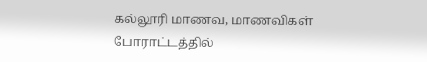கல்லூரி மாணவ, மாணவிகள் போராட்டத்தில்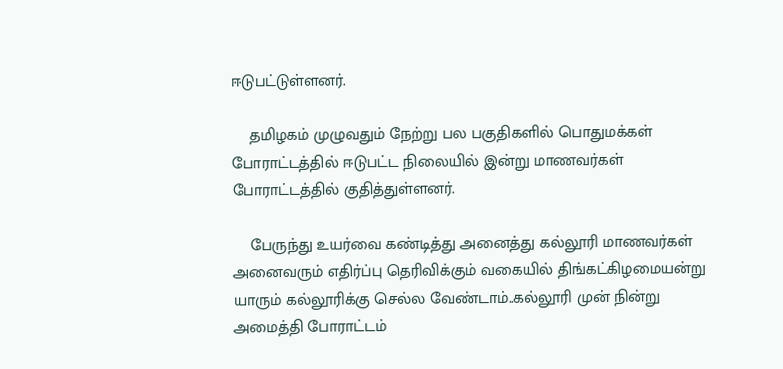ஈடுபட்டுள்ளனர்.

    தமிழகம் முழுவதும் நேற்று பல பகுதிகளில் பொதுமக்கள் போராட்டத்தில் ஈடுபட்ட நிலையில் இன்று மாணவர்கள் போராட்டத்தில் குதித்துள்ளனர்.

    பேருந்து உயர்வை கண்டித்து அனைத்து கல்லூரி மாணவர்கள் அனைவரும் எதிர்ப்பு தெரிவிக்கும் வகையில் திங்கட்கிழமையன்று யாரும் கல்லூரிக்கு செல்ல வேண்டாம்..கல்லூரி முன் நின்று அமைத்தி போராட்டம்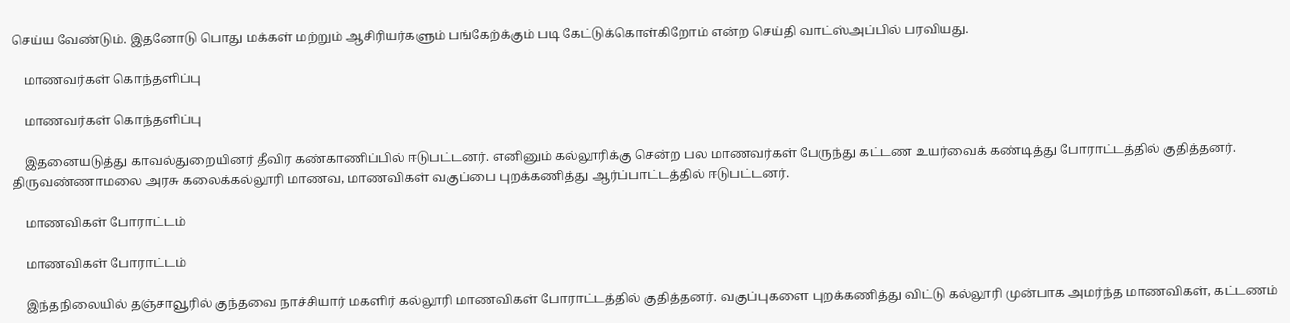செய்ய வேண்டும். இதனோடு பொது மக்கள் மற்றும் ஆசிரியர்களும் பங்கேற்க்கும் படி கேட்டுக்கொள்கிறோம் என்ற செய்தி வாட்ஸ்அப்பில் பரவியது.

    மாணவர்கள் கொந்தளிப்பு

    மாணவர்கள் கொந்தளிப்பு

    இதனையடுத்து காவல்துறையினர் தீவிர கண்காணிப்பில் ஈடுபட்டனர். எனினும் கல்லூரிக்கு சென்ற பல மாணவர்கள் பேருந்து கட்டண உயர்வைக் கண்டித்து போராட்டத்தில் குதித்தனர். திருவண்ணாமலை அரசு கலைக்கல்லூரி மாணவ, மாணவிகள் வகுப்பை புறக்கணித்து ஆர்ப்பாட்டத்தில் ஈடுபட்டனர்.

    மாணவிகள் போராட்டம்

    மாணவிகள் போராட்டம்

    இந்தநிலையில் தஞ்சாவூரில் குந்தவை நாச்சியார் மகளிர் கல்லூரி மாணவிகள் போராட்டத்தில் குதித்தனர். வகுப்புகளை புறக்கணித்து விட்டு கல்லூரி முன்பாக அமர்ந்த மாணவிகள், கட்டணம்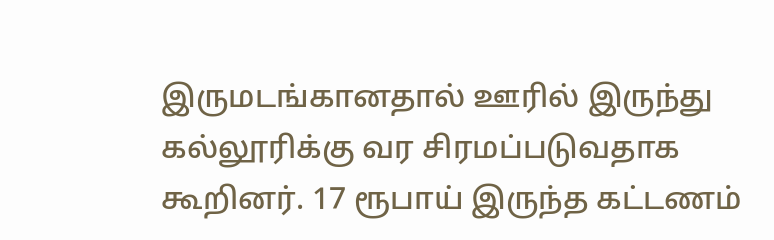இருமடங்கானதால் ஊரில் இருந்து கல்லூரிக்கு வர சிரமப்படுவதாக கூறினர். 17 ரூபாய் இருந்த கட்டணம்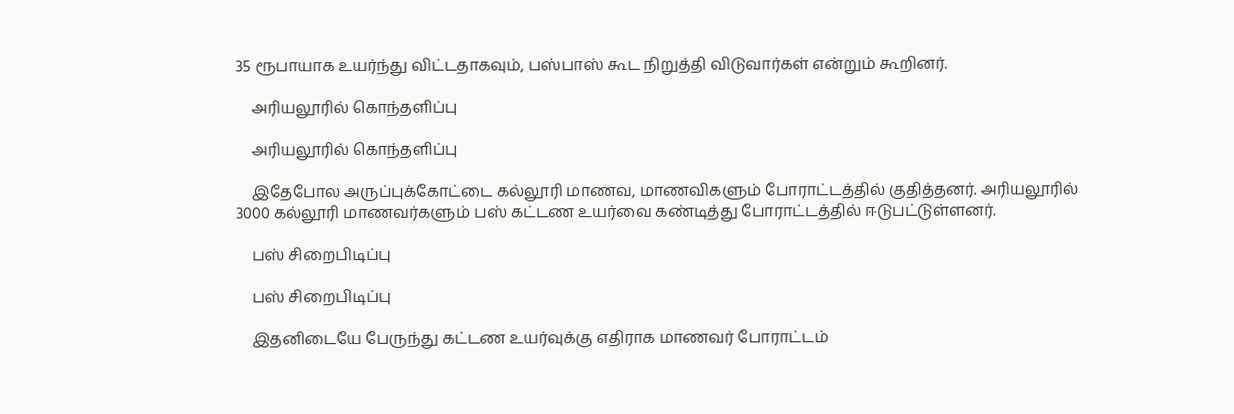35 ரூபாயாக உயர்ந்து விட்டதாகவும், பஸ்பாஸ் கூட நிறுத்தி விடுவார்கள் என்றும் கூறினர்.

    அரியலூரில் கொந்தளிப்பு

    அரியலூரில் கொந்தளிப்பு

    இதேபோல அருப்புக்கோட்டை கல்லூரி மாணவ, மாணவிகளும் போராட்டத்தில் குதித்தனர். அரியலூரில் 3000 கல்லூரி மாணவர்களும் பஸ் கட்டண உயர்வை கண்டித்து போராட்டத்தில் ஈடுபட்டுள்ளனர்.

    பஸ் சிறைபிடிப்பு

    பஸ் சிறைபிடிப்பு

    இதனிடையே பேருந்து கட்டண உயர்வுக்கு எதிராக மாணவர் போராட்டம்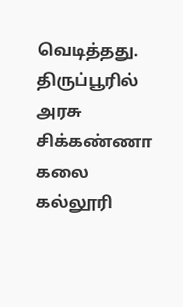வெடித்தது. திருப்பூரில் அரசு சிக்கண்ணா கலை கல்லூரி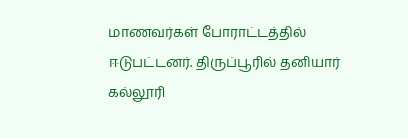மாணவர்கள் போராட்டத்தில் ஈடுபட்டனர். திருப்பூரில் தனியார் கல்லூரி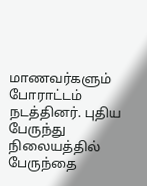மாணவர்களும் போராட்டம் நடத்தினர். புதிய பேருந்து நிலையத்தில் பேருந்தை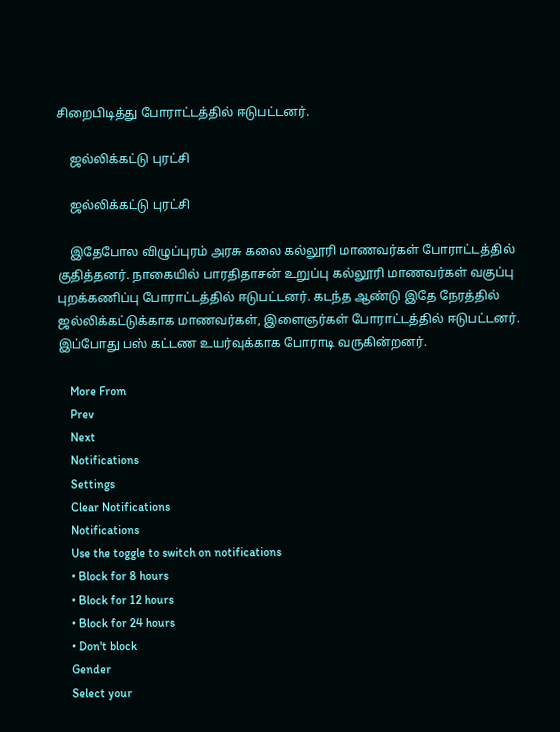சிறைபிடித்து போராட்டத்தில் ஈடுபட்டனர்.

    ஜல்லிக்கட்டு புரட்சி

    ஜல்லிக்கட்டு புரட்சி

    இதேபோல விழுப்புரம் அரசு கலை கல்லூரி மாணவர்கள் போராட்டத்தில் குதித்தனர். நாகையில் பாரதிதாசன் உறுப்பு கல்லூரி மாணவர்கள் வகுப்பு புறக்கணிப்பு போராட்டத்தில் ஈடுபட்டனர். கடந்த ஆண்டு இதே நேரத்தில் ஜல்லிக்கட்டுக்காக மாணவர்கள், இளைஞர்கள் போராட்டத்தில் ஈடுபட்டனர். இப்போது பஸ் கட்டண உயர்வுக்காக போராடி வருகின்றனர்.

    More From
    Prev
    Next
    Notifications
    Settings
    Clear Notifications
    Notifications
    Use the toggle to switch on notifications
    • Block for 8 hours
    • Block for 12 hours
    • Block for 24 hours
    • Don't block
    Gender
    Select your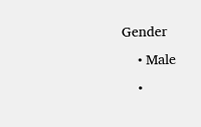Gender
    • Male
    •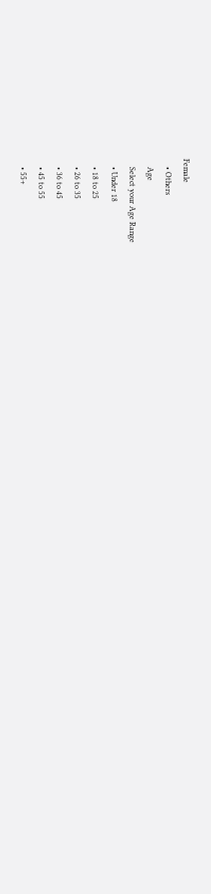Female
    • Others
    Age
    Select your Age Range
    • Under 18
    • 18 to 25
    • 26 to 35
    • 36 to 45
    • 45 to 55
    • 55+